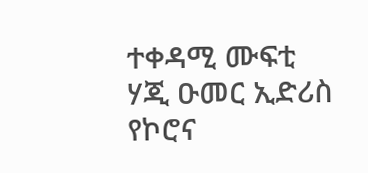ተቀዳሚ ሙፍቲ ሃጂ ዑመር ኢድሪስ የኮሮና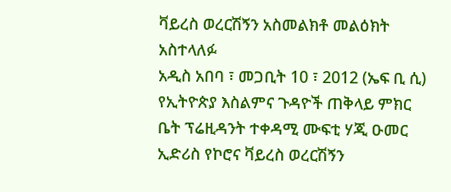ቫይረስ ወረርሽኝን አስመልክቶ መልዕክት አስተላለፉ
አዲስ አበባ ፣ መጋቢት 10 ፣ 2012 (ኤፍ ቢ ሲ) የኢትዮጵያ እስልምና ጉዳዮች ጠቅላይ ምክር ቤት ፕሬዚዳንት ተቀዳሚ ሙፍቲ ሃጂ ዑመር ኢድሪስ የኮሮና ቫይረስ ወረርሽኝን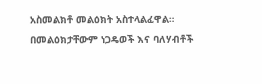አስመልክቶ መልዕክት አስተላልፈዋል።
በመልዕክታቸውም ነጋዴወች እና ባለሃብቶች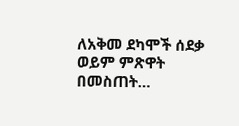ለአቅመ ደካሞች ሰደቃ ወይም ምጽዋት በመስጠት…